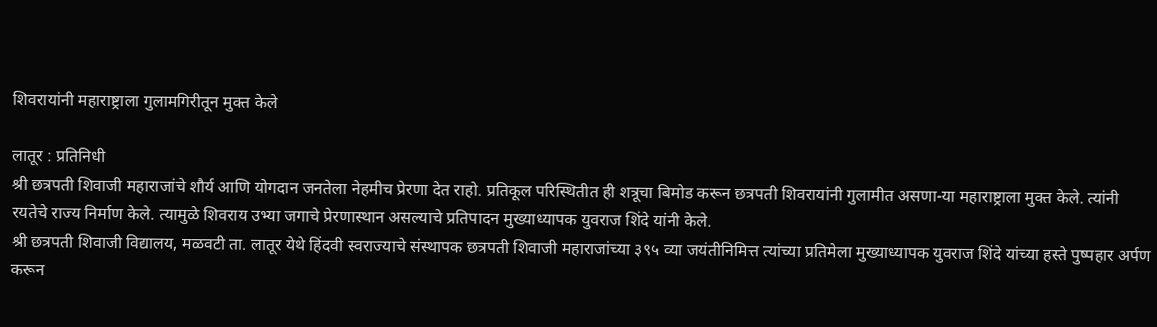शिवरायांनी महाराष्ट्राला गुलामगिरीतून मुक्त केले

लातूर : प्रतिनिधी
श्री छत्रपती शिवाजी महाराजांचे शौर्य आणि योगदान जनतेला नेहमीच प्रेरणा देत राहो. प्रतिकूल परिस्थितीत ही शत्रूचा बिमोड करून छत्रपती शिवरायांनी गुलामीत असणा-या महाराष्ट्राला मुक्त केले. त्यांनी रयतेचे राज्य निर्माण केले. त्यामुळे शिवराय उभ्या जगाचे प्रेरणास्थान असल्याचे प्रतिपादन मुख्याध्यापक युवराज शिंदे यांनी केले.
श्री छत्रपती शिवाजी विद्यालय, मळवटी ता. लातूर येथे हिंदवी स्वराज्याचे संस्थापक छत्रपती शिवाजी महाराजांच्या ३९५ व्या जयंतीनिमित्त त्यांच्या प्रतिमेला मुख्याध्यापक युवराज शिंदे यांच्या हस्ते पुष्पहार अर्पण करून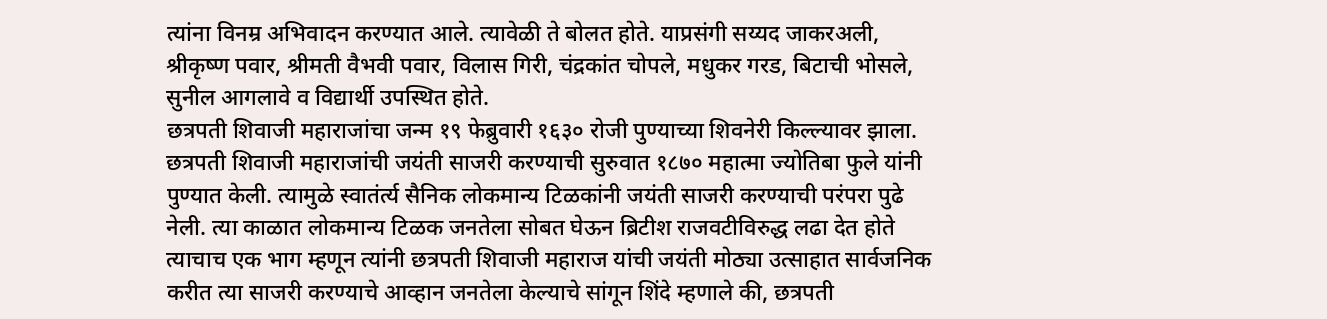त्यांना विनम्र अभिवादन करण्यात आले. त्यावेळी ते बोलत होते. याप्रसंगी सय्यद जाकरअली, श्रीकृष्ण पवार, श्रीमती वैभवी पवार, विलास गिरी, चंद्रकांत चोपले, मधुकर गरड, बिटाची भोसले, सुनील आगलावे व विद्यार्थी उपस्थित होते.
छत्रपती शिवाजी महाराजांचा जन्म १९ फेब्रुवारी १६३० रोजी पुण्याच्या शिवनेरी किल्ल्यावर झाला. छत्रपती शिवाजी महाराजांची जयंती साजरी करण्याची सुरुवात १८७० महात्मा ज्योतिबा फुले यांनी पुण्यात केली. त्यामुळे स्वातंर्त्य सैनिक लोकमान्य टिळकांनी जयंती साजरी करण्याची परंपरा पुढे नेली. त्या काळात लोकमान्य टिळक जनतेला सोबत घेऊन ब्रिटीश राजवटीविरुद्ध लढा देत होते त्याचाच एक भाग म्हणून त्यांनी छत्रपती शिवाजी महाराज यांची जयंती मोठ्या उत्साहात सार्वजनिक करीत त्या साजरी करण्याचे आव्हान जनतेला केल्याचे सांगून शिंदे म्हणाले की, छत्रपती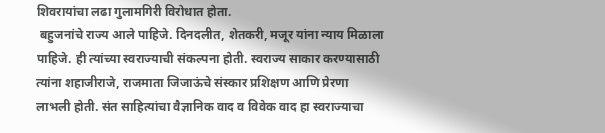शिवरायांचा लढा गुलामगिरी विरोधात होता.
 बहुजनांचे राज्य आले पाहिजे. दिनदलीत, शेतकरी, मजूर यांना न्याय मिळाला पाहिजे. ही त्यांच्या स्वराज्याची संकल्पना होती. स्वराज्य साकार करण्यासाठी त्यांना शहाजीराजे, राजमाता जिजाऊंचे संस्कार प्रशिक्षण आणि प्रेरणा लाभली होती. संत साहित्यांचा वैज्ञानिक वाद व विवेक वाद हा स्वराज्याचा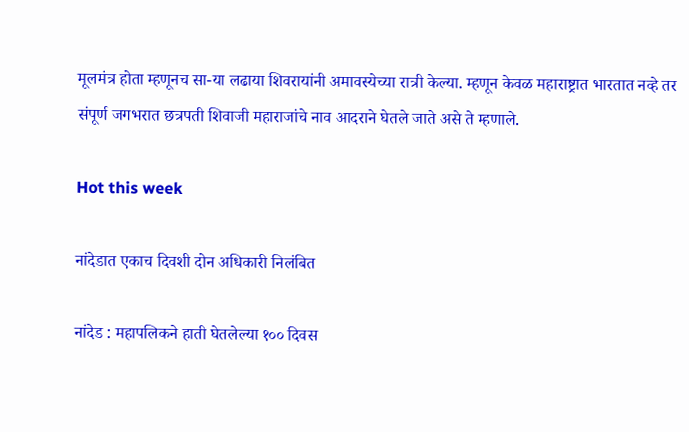मूलमंत्र होता म्हणूनच सा-या लढाया शिवरायांनी अमावस्येच्या रात्री केल्या. म्हणून केवळ महाराष्ट्रात भारतात नव्हे तर संपूर्ण जगभरात छत्रपती शिवाजी महाराजांचे नाव आदराने घेतले जाते असे ते म्हणाले.

Hot this week

नांदेडात एकाच दिवशी दोन अधिकारी निलंबित

नांदेड : महापलिकने हाती घेतलेल्या १०० दिवस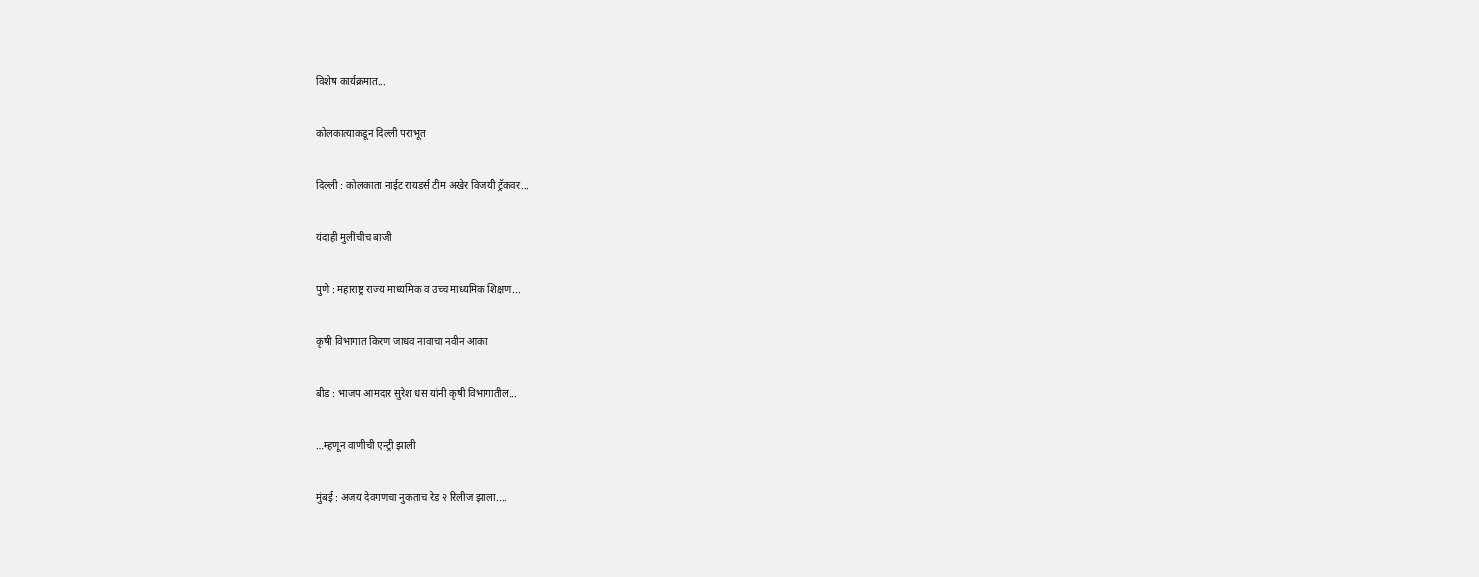विशेष कार्यक्रमात...

कोलकात्याकडून दिल्ली पराभूत

दिल्ली : कोलकाता नाईट रायडर्स टीम अखेर विजयी ट्रॅकवर...

यंदाही मुलींचीच बाजी

पुणे : महाराष्ट्र राज्य माध्यमिक व उच्च माध्यमिक शिक्षण...

कृषी विभागात किरण जाधव नावाचा नवीन आका

बीड : भाजप आमदार सुरेश धस यांनी कृषी विभागातील...

…म्हणून वाणीची एन्ट्री झाली

मुंबई : अजय देवगणचा नुकताच रेड २ रिलीज झाला....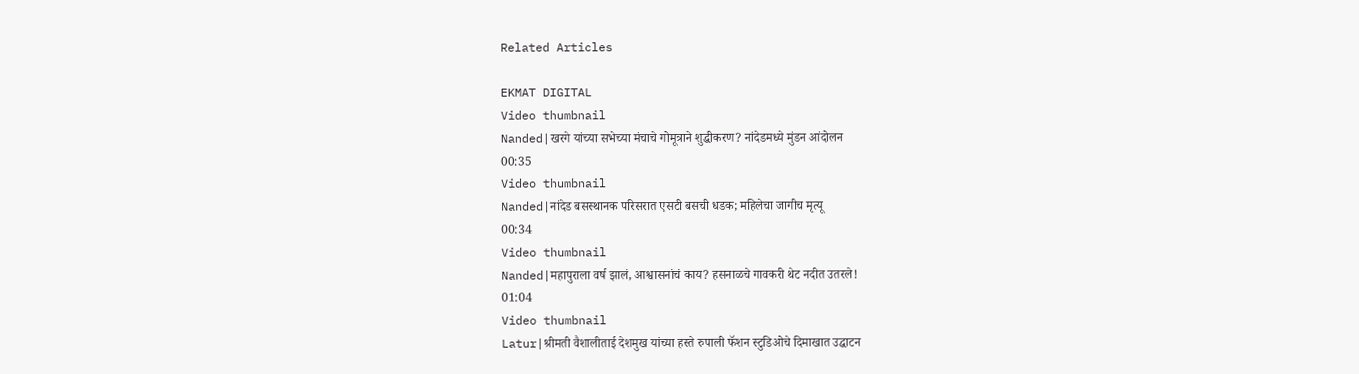Related Articles

EKMAT DIGITAL
Video thumbnail
Nanded|खरगे यांच्या सभेच्या मंचाचे गोमूत्राने शुद्धीकरण? नांदेडमध्ये मुंडन आंदोलन
00:35
Video thumbnail
Nanded|नांदेड बसस्थानक परिसरात एसटी बसची धडक; महिलेचा जागीच मृत्यू
00:34
Video thumbnail
Nanded|महापुराला वर्ष झालं, आश्वासनांचं काय? हसनाळचे गावकरी थेट नदीत उतरले!
01:04
Video thumbnail
Latur|श्रीमती वैशालीताई देशमुख यांच्या हस्ते रुपाली फॅशन स्टुडिओचे दिमाखात उद्घाटन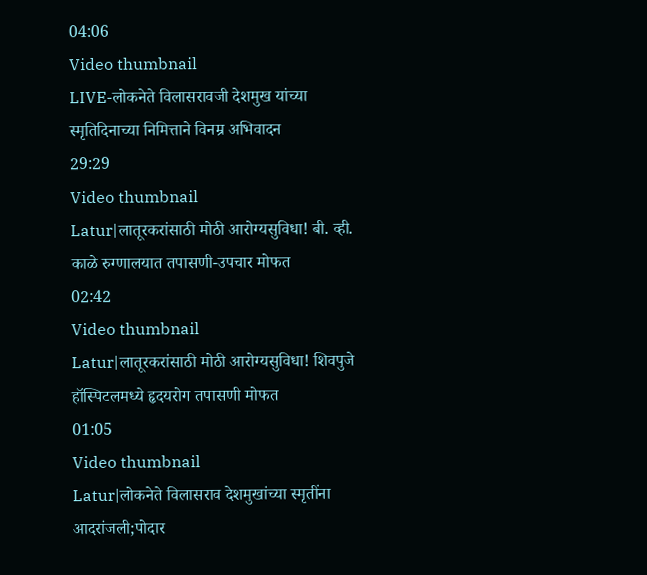04:06
Video thumbnail
LIVE-लोकनेते विलासरावजी देशमुख यांच्या स्मृतिदिनाच्या निमित्ताने विनम्र अभिवादन
29:29
Video thumbnail
Latur|लातूरकरांसाठी मोठी आरोग्यसुविधा! बी. व्ही. काळे रुग्णालयात तपासणी-उपचार मोफत
02:42
Video thumbnail
Latur|लातूरकरांसाठी मोठी आरोग्यसुविधा! शिवपुजे हॉस्पिटलमध्ये हृदयरोग तपासणी मोफत
01:05
Video thumbnail
Latur|लोकनेते विलासराव देशमुखांच्या स्मृतींना आदरांजली;पोदार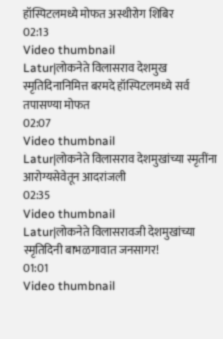हॉस्पिटलमध्ये मोफत अस्थीरोग शिबिर
02:13
Video thumbnail
Latur|लोकनेते विलासराव देशमुख स्मृतिदिनानिमित्त बरमदे हॉस्पिटलमध्ये सर्व तपासण्या मोफत
02:07
Video thumbnail
Latur|लोकनेते विलासराव देशमुखांच्या स्मृतींना आरोग्यसेवेतून आदरांजली
02:35
Video thumbnail
Latur|लोकनेते विलासरावजी देशमुखांच्या स्मृतिदिनी बाभळगावात जनसागर!
01:01
Video thumbnail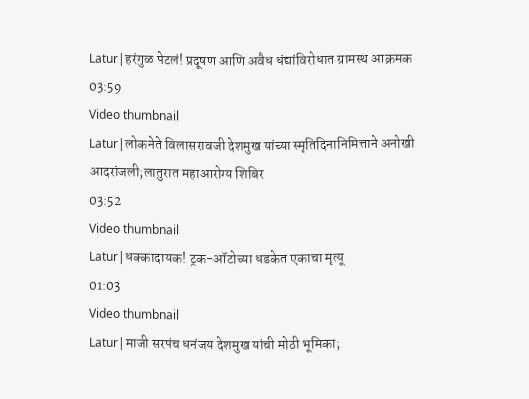Latur|हरंगुळ पेटलं! प्रदूषण आणि अवैध धंद्यांविरोधात ग्रामस्थ आक्रमक
03:59
Video thumbnail
Latur|लोकनेते विलासरावजी देशमुख यांच्या स्मृतिदिनानिमित्ताने अनोखी आदरांजली;लातुरात महाआरोग्य शिबिर
03:52
Video thumbnail
Latur|धक्कादायक! ट्रक-ऑटोच्या धडकेत एकाचा मृत्यू
01:03
Video thumbnail
Latur|माजी सरपंच धनंजय देशमुख यांची मोठी भूमिका;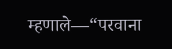म्हणाले—“परवाना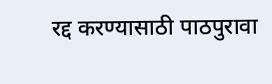रद्द करण्यासाठी पाठपुरावा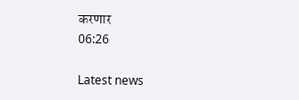करणार
06:26

Latest news